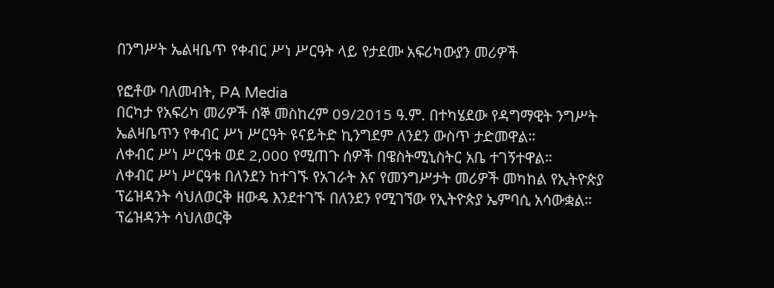በንግሥት ኤልዛቤጥ የቀብር ሥነ ሥርዓት ላይ የታደሙ አፍሪካውያን መሪዎች

የፎቶው ባለመብት, PA Media
በርካታ የአፍሪካ መሪዎች ሰኞ መስከረም 09/2015 ዓ.ም. በተካሄደው የዳግማዊት ንግሥት ኤልዛቤጥን የቀብር ሥነ ሥርዓት ዩናይትድ ኪንግደም ለንደን ውስጥ ታድመዋል።
ለቀብር ሥነ ሥርዓቱ ወደ 2,000 የሚጠጉ ሰዎች በዌስትሚኒስትር አቤ ተገኝተዋል።
ለቀብር ሥነ ሥርዓቱ በለንደን ከተገኙ የአገራት እና የመንግሥታት መሪዎች መካከል የኢትዮጵያ ፕሬዝዳንት ሳህለወርቅ ዘውዴ እንደተገኙ በለንደን የሚገኘው የኢትዮጵያ ኤምባሲ አሳውቋል።
ፕሬዝዳንት ሳህለወርቅ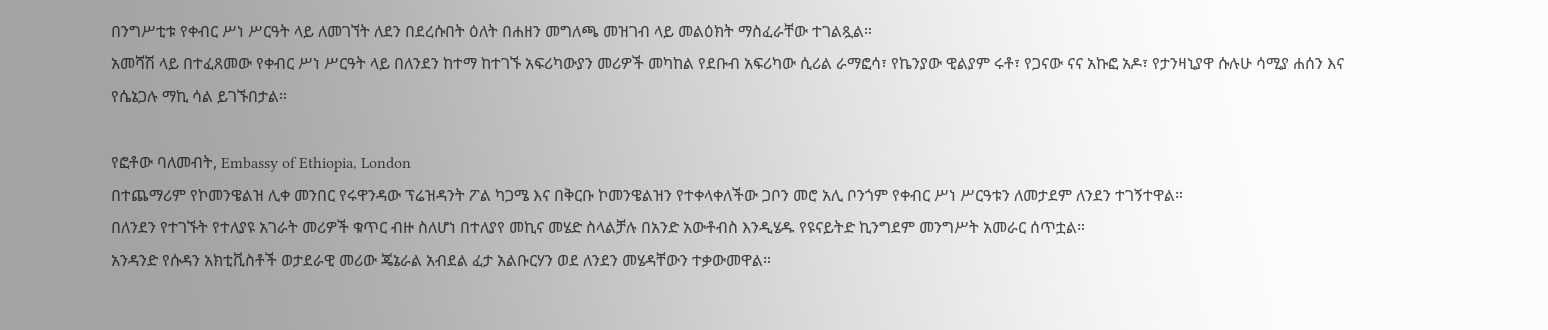በንግሥቲቱ የቀብር ሥነ ሥርዓት ላይ ለመገኘት ለደን በደረሱበት ዕለት በሐዘን መግለጫ መዝገብ ላይ መልዕክት ማስፈራቸው ተገልጿል።
አመሻሽ ላይ በተፈጸመው የቀብር ሥነ ሥርዓት ላይ በለንደን ከተማ ከተገኙ አፍሪካውያን መሪዎች መካከል የደቡብ አፍሪካው ሲሪል ራማፎሳ፣ የኬንያው ዊልያም ሩቶ፣ የጋናው ናና አኩፎ አዶ፣ የታንዛኒያዋ ሱሉሁ ሳሚያ ሐሰን እና የሴኔጋሉ ማኪ ሳል ይገኙበታል።

የፎቶው ባለመብት, Embassy of Ethiopia, London
በተጨማሪም የኮመንዌልዝ ሊቀ መንበር የሩዋንዳው ፕሬዝዳንት ፖል ካጋሜ እና በቅርቡ ኮመንዌልዝን የተቀላቀለችው ጋቦን መሮ አሊ ቦንጎም የቀብር ሥነ ሥርዓቱን ለመታደም ለንደን ተገኝተዋል።
በለንደን የተገኙት የተለያዩ አገራት መሪዎች ቁጥር ብዙ ስለሆነ በተለያየ መኪና መሄድ ስላልቻሉ በአንድ አውቶብስ እንዲሄዱ የዩናይትድ ኪንግደም መንግሥት አመራር ሰጥቷል።
አንዳንድ የሱዳን አክቲቪስቶች ወታደራዊ መሪው ጄኔራል አብደል ፈታ አልቡርሃን ወደ ለንደን መሄዳቸውን ተቃውመዋል።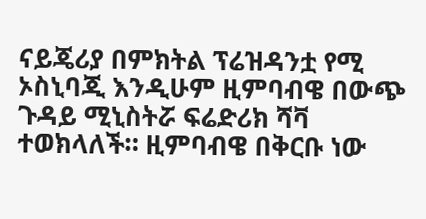ናይጄሪያ በምክትል ፕሬዝዳንቷ የሚ ኦስኒባጂ እንዲሁም ዚምባብዌ በውጭ ጉዳይ ሚኒስትሯ ፍሬድሪክ ሻቫ ተወክላለች። ዚምባብዌ በቅርቡ ነው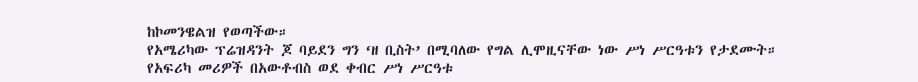ከኮመንዌልዝ የወጣችው።
የአሜሪካው ፕሬዝዳንት ጆ ባይደን ግን ‘ዘ ቢስት’ በሚባለው የግል ሊሞዚናቸው ነው ሥነ ሥርዓቱን የታደሙት።
የአፍሪካ መሪዎች በአውቶብስ ወደ ቀብር ሥነ ሥርዓቱ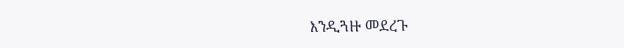እንዲጓዙ መደረጉ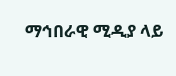ማኅበራዊ ሚዲያ ላይ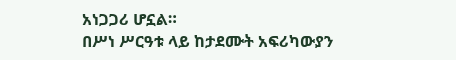አነጋጋሪ ሆኗል።
በሥነ ሥርዓቱ ላይ ከታደሙት አፍሪካውያን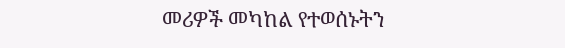መሪዎች መካከል የተወሰኑትን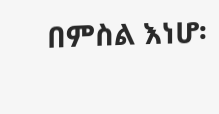በምስል እነሆ፡